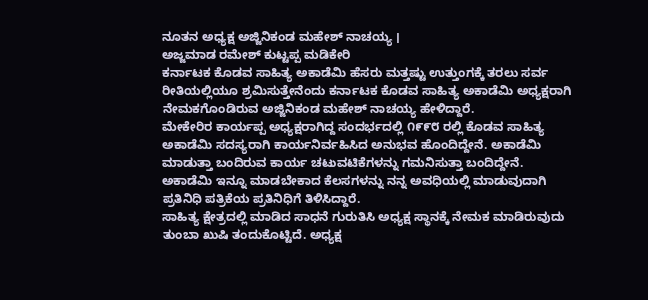ನೂತನ ಅಧ್ಯಕ್ಷ ಅಜ್ಜಿನಿಕಂಡ ಮಹೇಶ್ ನಾಚಯ್ಯ ।
ಅಜ್ಜಮಾಡ ರಮೇಶ್ ಕುಟ್ಟಪ್ಪ ಮಡಿಕೇರಿ
ಕರ್ನಾಟಕ ಕೊಡವ ಸಾಹಿತ್ಯ ಅಕಾಡೆಮಿ ಹೆಸರು ಮತ್ತಷ್ಟು ಉತ್ತುಂಗಕ್ಕೆ ತರಲು ಸರ್ವ ರೀತಿಯಲ್ಲಿಯೂ ಶ್ರಮಿಸುತ್ತೇನೆಂದು ಕರ್ನಾಟಕ ಕೊಡವ ಸಾಹಿತ್ಯ ಅಕಾಡೆಮಿ ಅಧ್ಯಕ್ಷರಾಗಿ ನೇಮಕಗೊಂಡಿರುವ ಅಜ್ಜಿನಿಕಂಡ ಮಹೇಶ್ ನಾಚಯ್ಯ ಹೇಳಿದ್ದಾರೆ.
ಮೇಕೇರಿರ ಕಾರ್ಯಪ್ಪ ಅಧ್ಯಕ್ಷರಾಗಿದ್ದ ಸಂದರ್ಭದಲ್ಲಿ ೧೯೯೮ ರಲ್ಲಿ ಕೊಡವ ಸಾಹಿತ್ಯ ಅಕಾಡೆಮಿ ಸದಸ್ಯರಾಗಿ ಕಾರ್ಯನಿರ್ವಹಿಸಿದ ಅನುಭವ ಹೊಂದಿದ್ದೇನೆ. ಅಕಾಡೆಮಿ ಮಾಡುತ್ತಾ ಬಂದಿರುವ ಕಾರ್ಯ ಚಟುವಟಿಕೆಗಳನ್ನು ಗಮನಿಸುತ್ತಾ ಬಂದಿದ್ದೇನೆ. ಅಕಾಡೆಮಿ ಇನ್ನೂ ಮಾಡಬೇಕಾದ ಕೆಲಸಗಳನ್ನು ನನ್ನ ಅವಧಿಯಲ್ಲಿ ಮಾಡುವುದಾಗಿ ಪ್ರತಿನಿಧಿ ಪತ್ರಿಕೆಯ ಪ್ರತಿನಿಧಿಗೆ ತಿಳಿಸಿದ್ದಾರೆ.
ಸಾಹಿತ್ಯ ಕ್ಷೇತ್ರದಲ್ಲಿ ಮಾಡಿದ ಸಾಧನೆ ಗುರುತಿಸಿ ಅಧ್ಯಕ್ಷ ಸ್ಥಾನಕ್ಕೆ ನೇಮಕ ಮಾಡಿರುವುದು ತುಂಬಾ ಖುಷಿ ತಂದುಕೊಟ್ಟಿದೆ. ಅಧ್ಯಕ್ಷ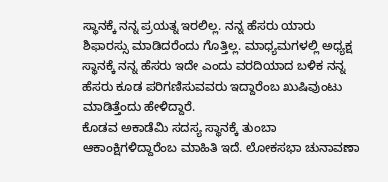ಸ್ಥಾನಕ್ಕೆ ನನ್ನ ಪ್ರಯತ್ನ ಇರಲಿಲ್ಲ. ನನ್ನ ಹೆಸರು ಯಾರು ಶಿಫಾರಸ್ಸು ಮಾಡಿದರೆಂದು ಗೊತ್ತಿಲ್ಲ. ಮಾಧ್ಯಮಗಳಲ್ಲಿ ಅಧ್ಯಕ್ಷ ಸ್ಥಾನಕ್ಕೆ ನನ್ನ ಹೆಸರು ಇದೇ ಎಂದು ವರದಿಯಾದ ಬಳಿಕ ನನ್ನ ಹೆಸರು ಕೂಡ ಪರಿಗಣಿಸುವವರು ಇದ್ದಾರೆಂಬ ಖುಷಿವುಂಟು ಮಾಡಿತ್ತೆಂದು ಹೇಳಿದ್ದಾರೆ.
ಕೊಡವ ಅಕಾಡೆಮಿ ಸದಸ್ಯ ಸ್ಥಾನಕ್ಕೆ ತುಂಬಾ ಆಕಾಂಕ್ಷಿಗಳಿದ್ದಾರೆಂಬ ಮಾಹಿತಿ ಇದೆ. ಲೋಕಸಭಾ ಚುನಾವಣಾ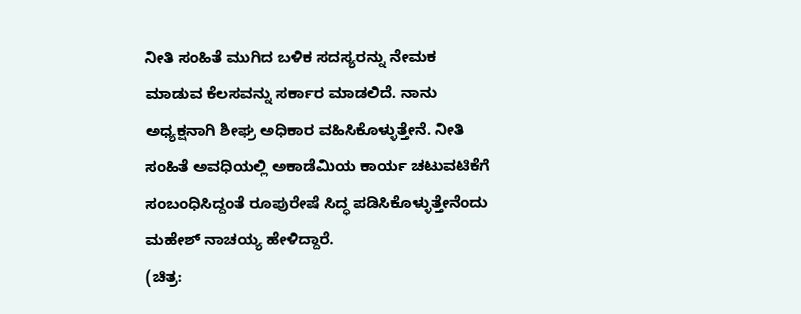ನೀತಿ ಸಂಹಿತೆ ಮುಗಿದ ಬಳಿಕ ಸದಸ್ಯರನ್ನು ನೇಮಕ ಮಾಡುವ ಕೆಲಸವನ್ನು ಸರ್ಕಾರ ಮಾಡಲಿದೆ. ನಾನು ಅಧ್ಯಕ್ಷನಾಗಿ ಶೀಘ್ರ ಅಧಿಕಾರ ವಹಿಸಿಕೊಳ್ಳುತ್ತೇನೆ. ನೀತಿ ಸಂಹಿತೆ ಅವಧಿಯಲ್ಲಿ ಅಕಾಡೆಮಿಯ ಕಾರ್ಯ ಚಟುವಟಿಕೆಗೆ ಸಂಬಂಧಿಸಿದ್ದಂತೆ ರೂಪುರೇಷೆ ಸಿದ್ಧ ಪಡಿಸಿಕೊಳ್ಳುತ್ತೇನೆಂದು ಮಹೇಶ್ ನಾಚಯ್ಯ ಹೇಳಿದ್ದಾರೆ.
(ಚಿತ್ರ: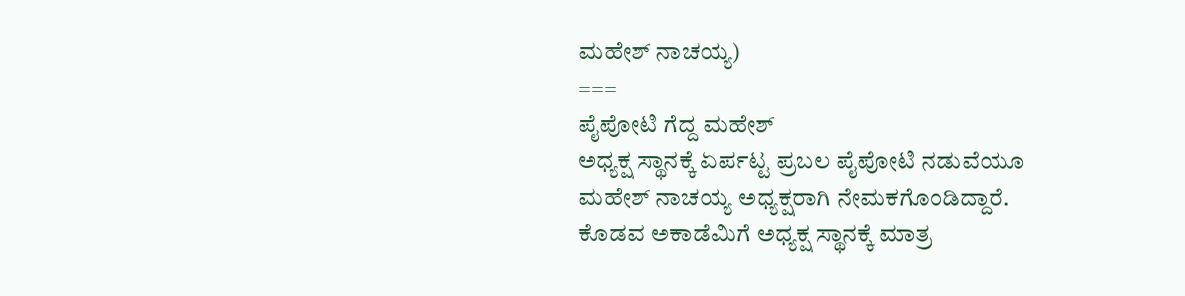ಮಹೇಶ್ ನಾಚಯ್ಯ)
===
ಪೈಪೋಟಿ ಗೆದ್ದ ಮಹೇಶ್
ಅಧ್ಯಕ್ಷ ಸ್ಥಾನಕ್ಕೆ ಏರ್ಪಟ್ಟ ಪ್ರಬಲ ಪೈಪೋಟಿ ನಡುವೆಯೂ ಮಹೇಶ್ ನಾಚಯ್ಯ ಅಧ್ಯಕ್ಷರಾಗಿ ನೇಮಕಗೊಂಡಿದ್ದಾರೆ. ಕೊಡವ ಅಕಾಡೆಮಿಗೆ ಅಧ್ಯಕ್ಷ ಸ್ಥಾನಕ್ಕೆ ಮಾತ್ರ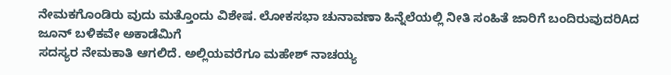ನೇಮಕಗೊಂಡಿರು ವುದು ಮತ್ತೊಂದು ವಿಶೇಷ. ಲೋಕಸಭಾ ಚುನಾವಣಾ ಹಿನ್ನೆಲೆಯಲ್ಲಿ ನೀತಿ ಸಂಹಿತೆ ಜಾರಿಗೆ ಬಂದಿರುವುದರಿAದ ಜೂನ್ ಬಳಿಕವೇ ಅಕಾಡೆಮಿಗೆ
ಸದಸ್ಯರ ನೇಮಕಾತಿ ಆಗಲಿದೆ. ಅಲ್ಲಿಯವರೆಗೂ ಮಹೇಶ್ ನಾಚಯ್ಯ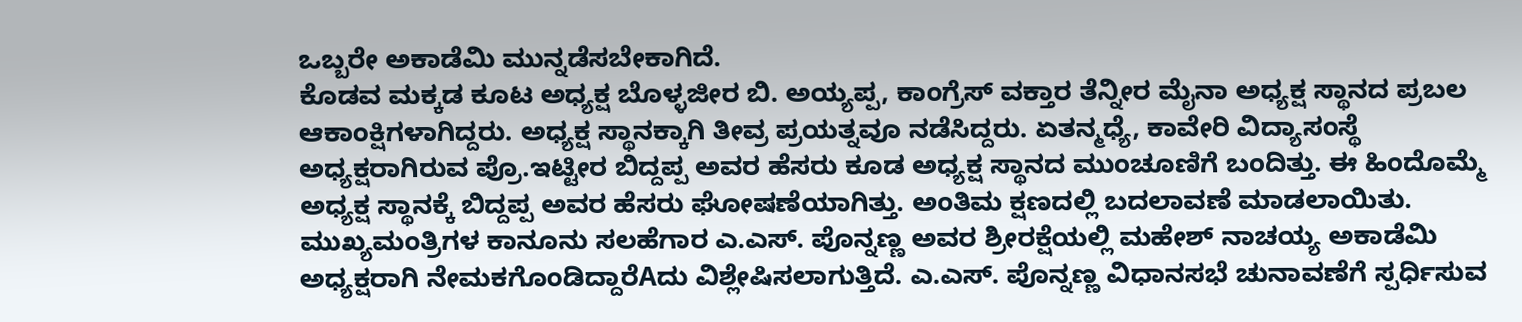ಒಬ್ಬರೇ ಅಕಾಡೆಮಿ ಮುನ್ನಡೆಸಬೇಕಾಗಿದೆ.
ಕೊಡವ ಮಕ್ಕಡ ಕೂಟ ಅಧ್ಯಕ್ಷ ಬೊಳ್ಳಜೀರ ಬಿ. ಅಯ್ಯಪ್ಪ, ಕಾಂಗ್ರೆಸ್ ವಕ್ತಾರ ತೆನ್ನೀರ ಮೈನಾ ಅಧ್ಯಕ್ಷ ಸ್ಥಾನದ ಪ್ರಬಲ ಆಕಾಂಕ್ಷಿಗಳಾಗಿದ್ದರು. ಅಧ್ಯಕ್ಷ ಸ್ಥಾನಕ್ಕಾಗಿ ತೀವ್ರ ಪ್ರಯತ್ನವೂ ನಡೆಸಿದ್ದರು. ಏತನ್ಮಧ್ಯೆ, ಕಾವೇರಿ ವಿದ್ಯಾಸಂಸ್ಥೆ ಅಧ್ಯಕ್ಷರಾಗಿರುವ ಪ್ರೊ.ಇಟ್ಟೀರ ಬಿದ್ದಪ್ಪ ಅವರ ಹೆಸರು ಕೂಡ ಅಧ್ಯಕ್ಷ ಸ್ಥಾನದ ಮುಂಚೂಣಿಗೆ ಬಂದಿತ್ತು. ಈ ಹಿಂದೊಮ್ಮೆ ಅಧ್ಯಕ್ಷ ಸ್ಥಾನಕ್ಕೆ ಬಿದ್ದಪ್ಪ ಅವರ ಹೆಸರು ಘೋಷಣೆಯಾಗಿತ್ತು. ಅಂತಿಮ ಕ್ಷಣದಲ್ಲಿ ಬದಲಾವಣೆ ಮಾಡಲಾಯಿತು.
ಮುಖ್ಯಮಂತ್ರಿಗಳ ಕಾನೂನು ಸಲಹೆಗಾರ ಎ.ಎಸ್. ಪೊನ್ನಣ್ಣ ಅವರ ಶ್ರೀರಕ್ಷೆಯಲ್ಲಿ ಮಹೇಶ್ ನಾಚಯ್ಯ ಅಕಾಡೆಮಿ ಅಧ್ಯಕ್ಷರಾಗಿ ನೇಮಕಗೊಂಡಿದ್ದಾರೆAದು ವಿಶ್ಲೇಷಿಸಲಾಗುತ್ತಿದೆ. ಎ.ಎಸ್. ಪೊನ್ನಣ್ಣ ವಿಧಾನಸಭೆ ಚುನಾವಣೆಗೆ ಸ್ಪರ್ಧಿಸುವ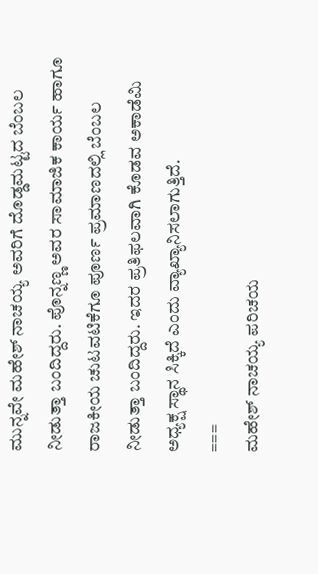ಮುನ್ನವೇ ಮಹೇಶ್ ನಾಚಯ್ಯ ಅವರಿಗೆ ದೊಡ್ಡಮಟ್ಟದ ಬೆಂಬಲ ನೀಡುತ್ತಾ ಬಂದಿದ್ದರು. ಪೊನ್ನಣ್ಣ ಅವರ ಸಾಮಾಜಿಕ ಕಾರ್ಯ ಹಾಗೂ ರಾಜಕೀಯ ಚುಟವಟಿಕೆಗೂ ಪೂರ್ಣ ಪ್ರಮಾಣದಲ್ಲಿ ಬೆಂಬಲ ನೀಡುತ್ತಾ ಬಂದಿದ್ದರು. ಇದರ ಪ್ರತಿಫಲವಾಗಿ ಕೊಡವ ಅಕಾಡೆಮಿ ಅಧ್ಯಕ್ಷ ಸ್ಥಾನ ಸಿಕ್ಕಿದೆ ಎಂದು ವ್ಯಾಖ್ಯಾನಿಸಲಾಗುತ್ತಿದೆ.
===
ಮಹೇಶ್ ನಾಚಯ್ಯ ಪರಿಚಯ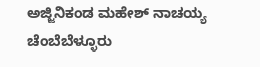ಅಜ್ಜಿನಿಕಂಡ ಮಹೇಶ್ ನಾಚಯ್ಯ ಚೆಂಬೆಬೆಳ್ಳೂರು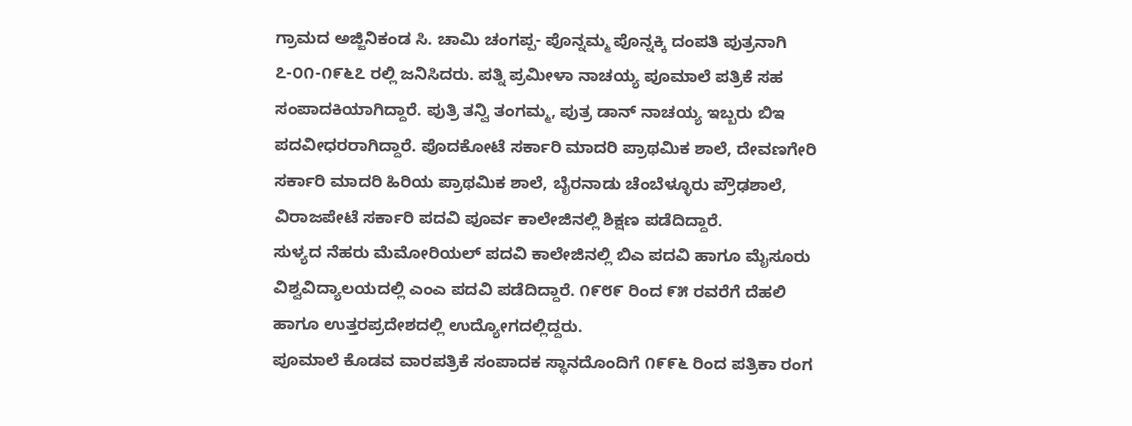ಗ್ರಾಮದ ಅಜ್ಜಿನಿಕಂಡ ಸಿ. ಚಾಮಿ ಚಂಗಪ್ಪ- ಪೊನ್ನಮ್ಮ ಪೊನ್ನಕ್ಕಿ ದಂಪತಿ ಪುತ್ರನಾಗಿ ೭-೦೧-೧೯೬೭ ರಲ್ಲಿ ಜನಿಸಿದರು. ಪತ್ನಿ ಪ್ರಮೀಳಾ ನಾಚಯ್ಯ ಪೂಮಾಲೆ ಪತ್ರಿಕೆ ಸಹ ಸಂಪಾದಕಿಯಾಗಿದ್ದಾರೆ. ಪುತ್ರಿ ತನ್ವಿ ತಂಗಮ್ಮ, ಪುತ್ರ ಡಾನ್ ನಾಚಯ್ಯ ಇಬ್ಬರು ಬಿಇ ಪದವೀಧರರಾಗಿದ್ದಾರೆ. ಪೊದಕೋಟೆ ಸರ್ಕಾರಿ ಮಾದರಿ ಪ್ರಾಥಮಿಕ ಶಾಲೆ, ದೇವಣಗೇರಿ ಸರ್ಕಾರಿ ಮಾದರಿ ಹಿರಿಯ ಪ್ರಾಥಮಿಕ ಶಾಲೆ, ಬೈರನಾಡು ಚೆಂಬೆಳ್ಳೂರು ಪ್ರೌಢಶಾಲೆ, ವಿರಾಜಪೇಟೆ ಸರ್ಕಾರಿ ಪದವಿ ಪೂರ್ವ ಕಾಲೇಜಿನಲ್ಲಿ ಶಿಕ್ಷಣ ಪಡೆದಿದ್ದಾರೆ.
ಸುಳ್ಯದ ನೆಹರು ಮೆಮೋರಿಯಲ್ ಪದವಿ ಕಾಲೇಜಿನಲ್ಲಿ ಬಿಎ ಪದವಿ ಹಾಗೂ ಮೈಸೂರು ವಿಶ್ವವಿದ್ಯಾಲಯದಲ್ಲಿ ಎಂಎ ಪದವಿ ಪಡೆದಿದ್ದಾರೆ. ೧೯೮೯ ರಿಂದ ೯೫ ರವರೆಗೆ ದೆಹಲಿ ಹಾಗೂ ಉತ್ತರಪ್ರದೇಶದಲ್ಲಿ ಉದ್ಯೋಗದಲ್ಲಿದ್ದರು.
ಪೂಮಾಲೆ ಕೊಡವ ವಾರಪತ್ರಿಕೆ ಸಂಪಾದಕ ಸ್ಥಾನದೊಂದಿಗೆ ೧೯೯೬ ರಿಂದ ಪತ್ರಿಕಾ ರಂಗ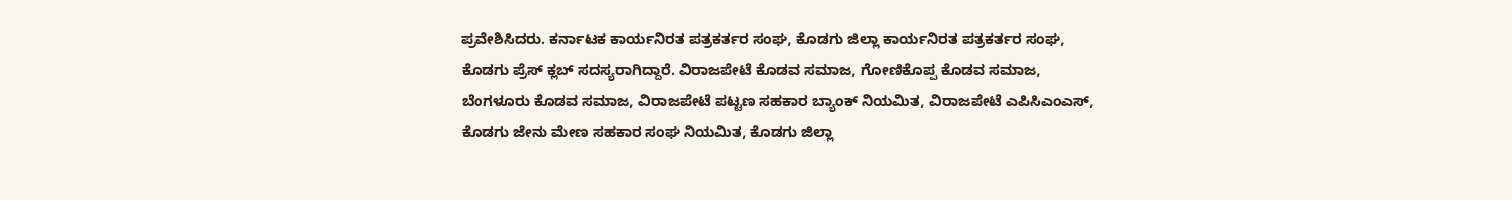ಪ್ರವೇಶಿಸಿದರು. ಕರ್ನಾಟಕ ಕಾರ್ಯನಿರತ ಪತ್ರಕರ್ತರ ಸಂಘ, ಕೊಡಗು ಜಿಲ್ಲಾ ಕಾರ್ಯನಿರತ ಪತ್ರಕರ್ತರ ಸಂಘ, ಕೊಡಗು ಪ್ರೆಸ್ ಕ್ಲಬ್ ಸದಸ್ಯರಾಗಿದ್ದಾರೆ. ವಿರಾಜಪೇಟೆ ಕೊಡವ ಸಮಾಜ, ಗೋಣಿಕೊಪ್ಪ ಕೊಡವ ಸಮಾಜ, ಬೆಂಗಳೂರು ಕೊಡವ ಸಮಾಜ, ವಿರಾಜಪೇಟೆ ಪಟ್ಟಣ ಸಹಕಾರ ಬ್ಯಾಂಕ್ ನಿಯಮಿತ, ವಿರಾಜಪೇಟೆ ಎಪಿಸಿಎಂಎಸ್, ಕೊಡಗು ಜೇನು ಮೇಣ ಸಹಕಾರ ಸಂಘ ನಿಯಮಿತ, ಕೊಡಗು ಜಿಲ್ಲಾ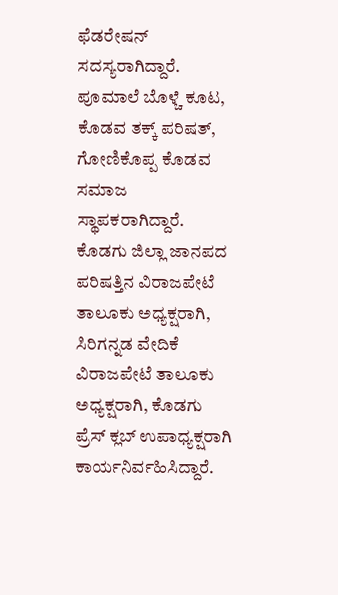ಫೆಡರೇಷನ್ ಸದಸ್ಯರಾಗಿದ್ದಾರೆ. ಪೂಮಾಲೆ ಬೊಳ್ಚೆ ಕೂಟ, ಕೊಡವ ತಕ್ಕ್ ಪರಿಷತ್, ಗೋಣಿಕೊಪ್ಪ ಕೊಡವ ಸಮಾಜ ಸ್ಥಾಪಕರಾಗಿದ್ದಾರೆ.
ಕೊಡಗು ಜಿಲ್ಲಾ ಜಾನಪದ ಪರಿಷತ್ತಿನ ವಿರಾಜಪೇಟೆ ತಾಲೂಕು ಅಧ್ಯಕ್ಷರಾಗಿ, ಸಿರಿಗನ್ನಡ ವೇದಿಕೆ ವಿರಾಜಪೇಟೆ ತಾಲೂಕು ಅಧ್ಯಕ್ಷರಾಗಿ, ಕೊಡಗು ಪ್ರೆಸ್ ಕ್ಲಬ್ ಉಪಾಧ್ಯಕ್ಷರಾಗಿ ಕಾರ್ಯನಿರ್ವಹಿಸಿದ್ದಾರೆ.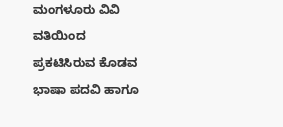ಮಂಗಳೂರು ವಿವಿ ವತಿಯಿಂದ ಪ್ರಕಟಿಸಿರುವ ಕೊಡವ ಭಾಷಾ ಪದವಿ ಹಾಗೂ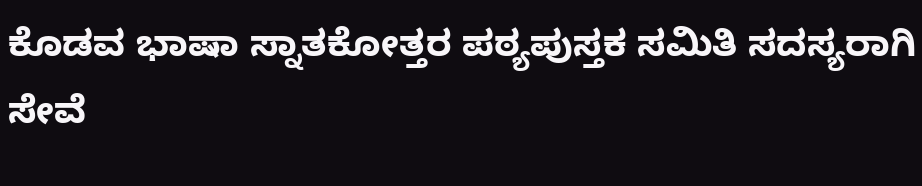ಕೊಡವ ಭಾಷಾ ಸ್ನಾತಕೋತ್ತರ ಪಠ್ಯಪುಸ್ತಕ ಸಮಿತಿ ಸದಸ್ಯರಾಗಿ ಸೇವೆ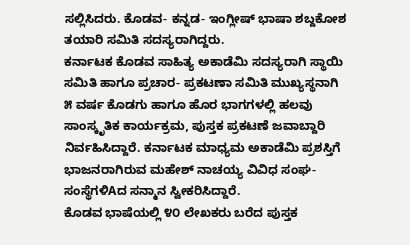ಸಲ್ಲಿಸಿದರು. ಕೊಡವ- ಕನ್ನಡ- ಇಂಗ್ಲೀಷ್ ಭಾಷಾ ಶಬ್ದಕೋಶ ತಯಾರಿ ಸಮಿತಿ ಸದಸ್ಯರಾಗಿದ್ದರು.
ಕರ್ನಾಟಕ ಕೊಡವ ಸಾಹಿತ್ಯ ಅಕಾಡೆಮಿ ಸದಸ್ಯರಾಗಿ ಸ್ಥಾಯಿ ಸಮಿತಿ ಹಾಗೂ ಪ್ರಚಾರ- ಪ್ರಕಟಣಾ ಸಮಿತಿ ಮುಖ್ಯಸ್ಥನಾಗಿ ೫ ವರ್ಷ ಕೊಡಗು ಹಾಗೂ ಹೊರ ಭಾಗಗಳಲ್ಲಿ ಹಲವು ಸಾಂಸ್ಕೃತಿಕ ಕಾರ್ಯಕ್ರಮ, ಪುಸ್ತಕ ಪ್ರಕಟಣೆ ಜವಾಬ್ದಾರಿ ನಿರ್ವಹಿಸಿದ್ದಾರೆ. ಕರ್ನಾಟಕ ಮಾಧ್ಯಮ ಅಕಾಡೆಮಿ ಪ್ರಶಸ್ತಿಗೆ ಭಾಜನರಾಗಿರುವ ಮಹೇಶ್ ನಾಚಯ್ಯ ವಿವಿಧ ಸಂಘ- ಸಂಸ್ಥೆಗಳಿAದ ಸನ್ಮಾನ ಸ್ವೀಕರಿಸಿದ್ದಾರೆ.
ಕೊಡವ ಭಾಷೆಯಲ್ಲಿ ೪೦ ಲೇಖಕರು ಬರೆದ ಪುಸ್ತಕ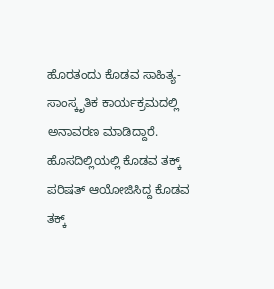ಹೊರತಂದು ಕೊಡವ ಸಾಹಿತ್ಯ- ಸಾಂಸ್ಕೃತಿಕ ಕಾರ್ಯಕ್ರಮದಲ್ಲಿ ಅನಾವರಣ ಮಾಡಿದ್ದಾರೆ. ಹೊಸದಿಲ್ಲಿಯಲ್ಲಿ ಕೊಡವ ತಕ್ಕ್ ಪರಿಷತ್ ಆಯೋಜಿಸಿದ್ದ ಕೊಡವ ತಕ್ಕ್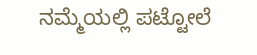ನಮ್ಮೆಯಲ್ಲಿ ಪಟ್ಟೋಲೆ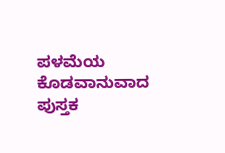ಪಳಮೆಯ ಕೊಡವಾನುವಾದ ಪುಸ್ತಕ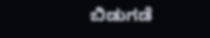ಬಿಡುಗಡೆ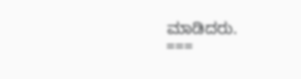ಮಾಡಿದರು.
===